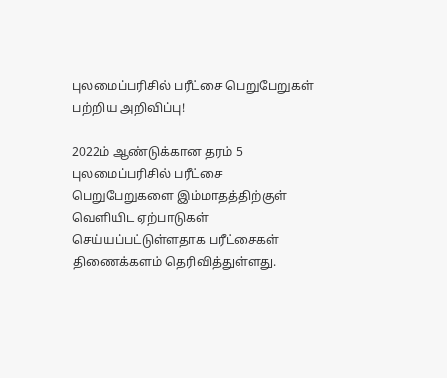புலமைப்பரிசில் பரீட்சை பெறுபேறுகள் பற்றிய அறிவிப்பு!

2022ம் ஆண்டுக்கான தரம் 5 புலமைப்பரிசில் பரீட்சை பெறுபேறுகளை இம்மாதத்திற்குள் வெளியிட ஏற்பாடுகள் செய்யப்பட்டுள்ளதாக பரீட்சைகள் திணைக்களம் தெரிவித்துள்ளது.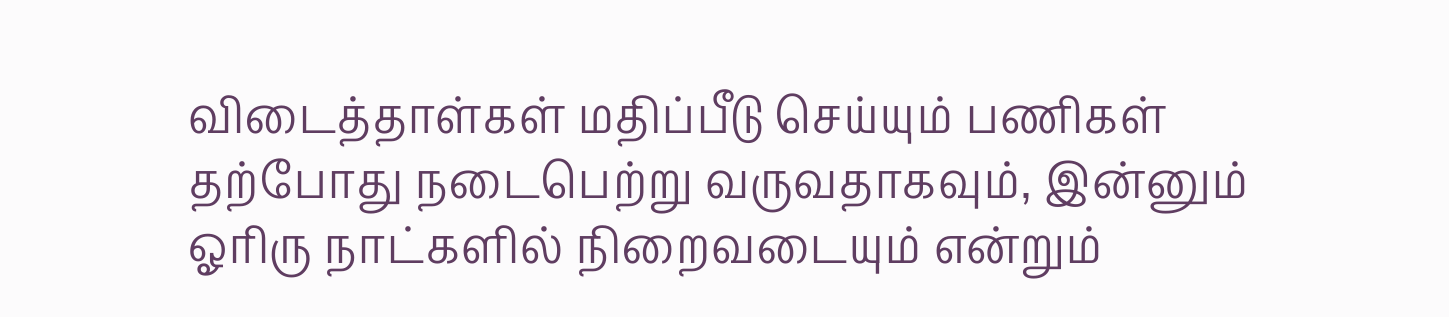விடைத்தாள்கள் மதிப்பீடு செய்யும் பணிகள் தற்போது நடைபெற்று வருவதாகவும், இன்னும் ஓரிரு நாட்களில் நிறைவடையும் என்றும்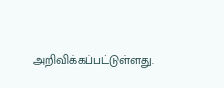அறிவிக்கப்பட்டுள்ளது.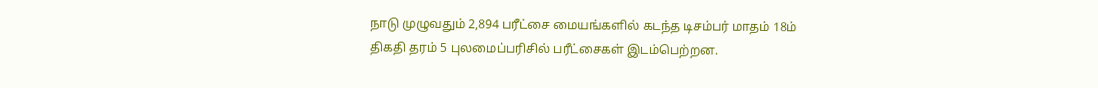நாடு முழுவதும் 2,894 பரீட்சை மையங்களில் கடந்த டிசம்பர் மாதம் 18ம் திகதி தரம் 5 புலமைப்பரிசில் பரீட்சைகள் இடம்பெற்றன.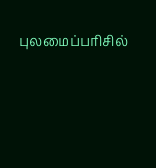புலமைப்பரிசில்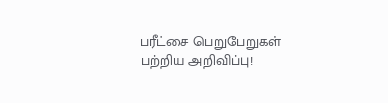பரீட்சை பெறுபேறுகள் பற்றிய அறிவிப்பு!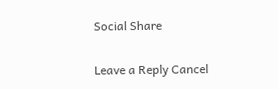Social Share

Leave a Reply Cancel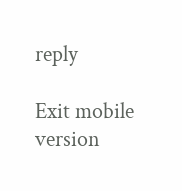reply

Exit mobile version